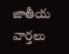జాతీయ వార్తలు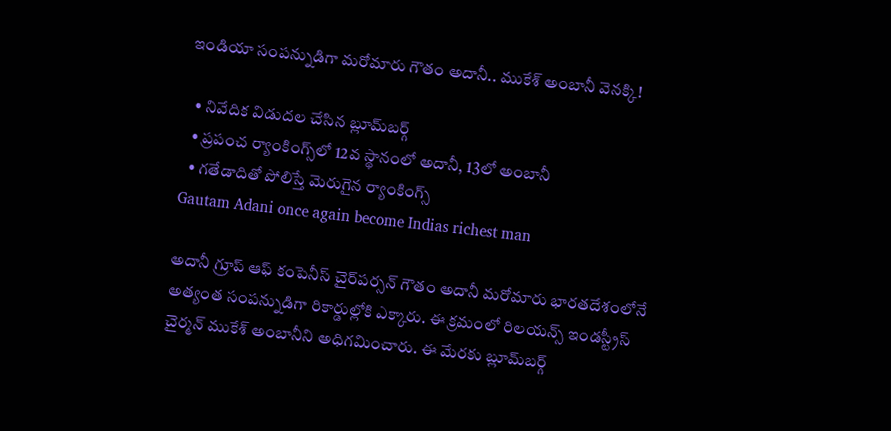ఇండియా సంపన్నుడిగా మరోమారు గౌతం అదానీ.. ముకేశ్ అంబానీ వెనక్కి!

  • నివేదిక విడుదల చేసిన బ్లూమ్‌బర్గ్
  • ప్రపంచ ర్యాంకింగ్స్‌లో 12వ స్థానంలో అదానీ, 13లో అంబానీ
  • గతేడాదితో పోలిస్తే మెరుగైన ర్యాంకింగ్స్
Gautam Adani once again become Indias richest man

అదానీ గ్రూప్ ఆఫ్ కంపెనీస్ చైర్‌పర్సన్ గౌతం అదానీ మరోమారు భారతదేశంలోనే అత్యంత సంపన్నుడిగా రికార్డుల్లోకి ఎక్కారు. ఈ క్రమంలో రిలయన్స్ ఇండస్ట్రీస్ చైర్మన్ ముకేశ్ అంబానీని అధిగమించారు. ఈ మేరకు బ్లూమ్‌బర్గ్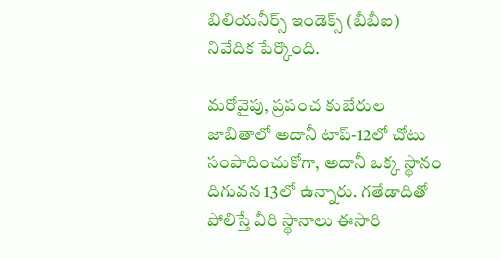బిలియనీర్స్ ఇండెక్స్ (బీబీఐ) నివేదిక పేర్కొంది.

మరోవైపు, ప్రపంచ కుబేరుల జాబితాలో అదానీ టాప్-12లో చోటు సంపాదించుకోగా, అదానీ ఒక్క స్థానం దిగువన 13లో ఉన్నారు. గతేడాదితో పోలిస్తే వీరి స్థానాలు ఈసారి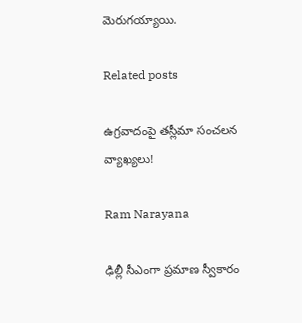మెరుగయ్యాయి.

Related posts

ఉగ్రవాదంపై తస్లీమా సంచలన వ్యాఖ్యలు!

Ram Narayana

ఢిల్లీ సీఎంగా ప్రమాణ స్వీకారం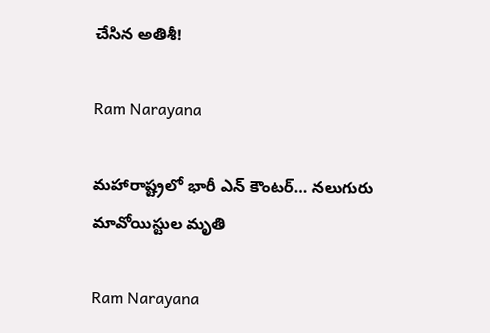చేసిన అతిశీ!

Ram Narayana

మహారాష్ట్రలో భారీ ఎన్ కౌంటర్… నలుగురు మావోయిస్టుల మృతి

Ram Narayana